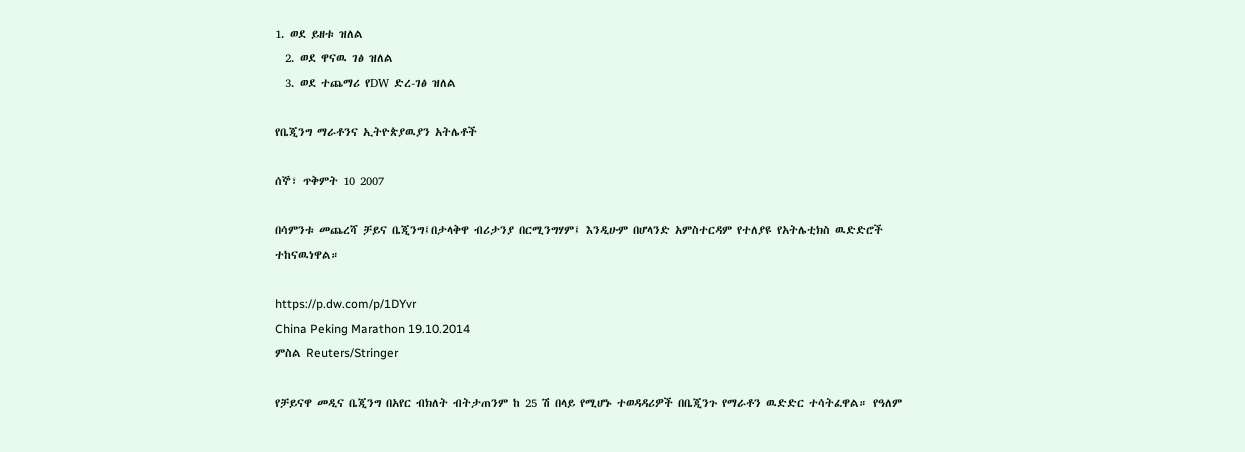1. ወደ ይዘቱ ዝለል
  2. ወደ ዋናዉ ገፅ ዝለል
  3. ወደ ተጨማሪ የDW ድረ-ገፅ ዝለል

የቤጂንግ ማራቶንና ኢትዮጵያዉያን አትሌቶች

ሰኞ፣ ጥቅምት 10 2007

በሳምንቱ መጨረሻ ቻይና ቤጂንግ፤በታላቅዋ ብሪታንያ በርሚንግሃም፤ እንዲሁም በሆላንድ አምስተርዳም የተለያዩ የአትሌቲክስ ዉድድሮች ተከናዉነዋል።

https://p.dw.com/p/1DYvr
China Peking Marathon 19.10.2014
ምስል Reuters/Stringer

የቻይናዋ መዲና ቤጂንግ በአየር ብክለት ብትታጠንም ከ 25 ሽ በላይ የሚሆኑ ተወዳዳሪዎች በቤጂንጉ የማራቶን ዉድድር ተሳትፈዋል። የዓለም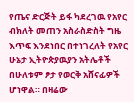የጤና ድርጅት ይፋ ካደረገዉ የአየር ብክለት መጠን አስራስድስት ግዜ እጥፍ እንደነበር በተነገረለት የአየር ሁኔታ ኢትዮጵያዉያን አትሌቶች በሁለቱም ፆታ የወርቅ አሸናፊዎች ሆነዋል። በዛሬው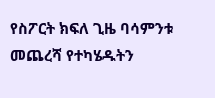የስፖርት ክፍለ ጊዜ ባሳምንቱ መጨረሻ የተካሄዱትን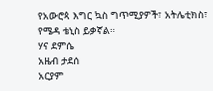የአውሮጳ እግር ኳስ ግጥሚያዎች፣ አትሌቲክስ፣ የሜዳ ቴኒስ ይቃኛል።
ሃና ደምሴ
አዜብ ታደሰ
አርያም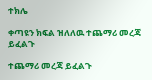ተክሌ

ቀጣዩን ክፍል ዝለለዉ ተጨማሪ መረጃ ይፈልጉ

ተጨማሪ መረጃ ይፈልጉ